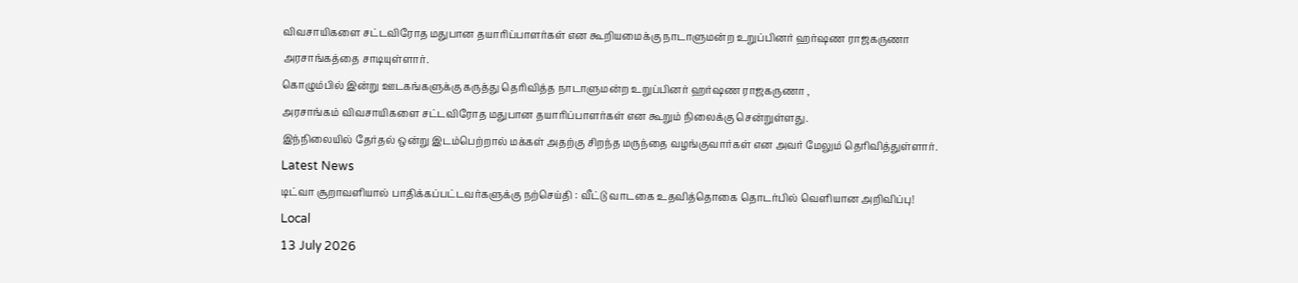விவசாயிகளை சட்டவிரோத மதுபான தயாரிப்பாளர்கள் என கூறியமைக்கு நாடாளுமன்ற உறுப்பினர் ஹர்ஷண ராஜகருணா அரசாங்கத்தை சாடியுள்ளார்.
கொழும்பில் இன்று ஊடகங்களுக்கு கருத்து தெரிவித்த நாடாளுமன்ற உறுப்பினர் ஹர்ஷண ராஜகருணா ,
அரசாங்கம் விவசாயிகளை சட்டவிரோத மதுபான தயாரிப்பாளர்கள் என கூறும் நிலைக்கு சென்றுள்ளது.
இந்நிலையில் தேர்தல் ஒன்று இடம்பெற்றால் மக்கள் அதற்கு சிறந்த மருந்தை வழங்குவார்கள் என அவர் மேலும் தெரிவித்துள்ளார்.
Latest News
டிட்வா சூறாவளியால் பாதிக்கப்பட்டவர்களுக்கு நற்செய்தி : வீட்டு வாடகை உதவித்தொகை தொடர்பில் வெளியான அறிவிப்பு!
Local
13 July 2026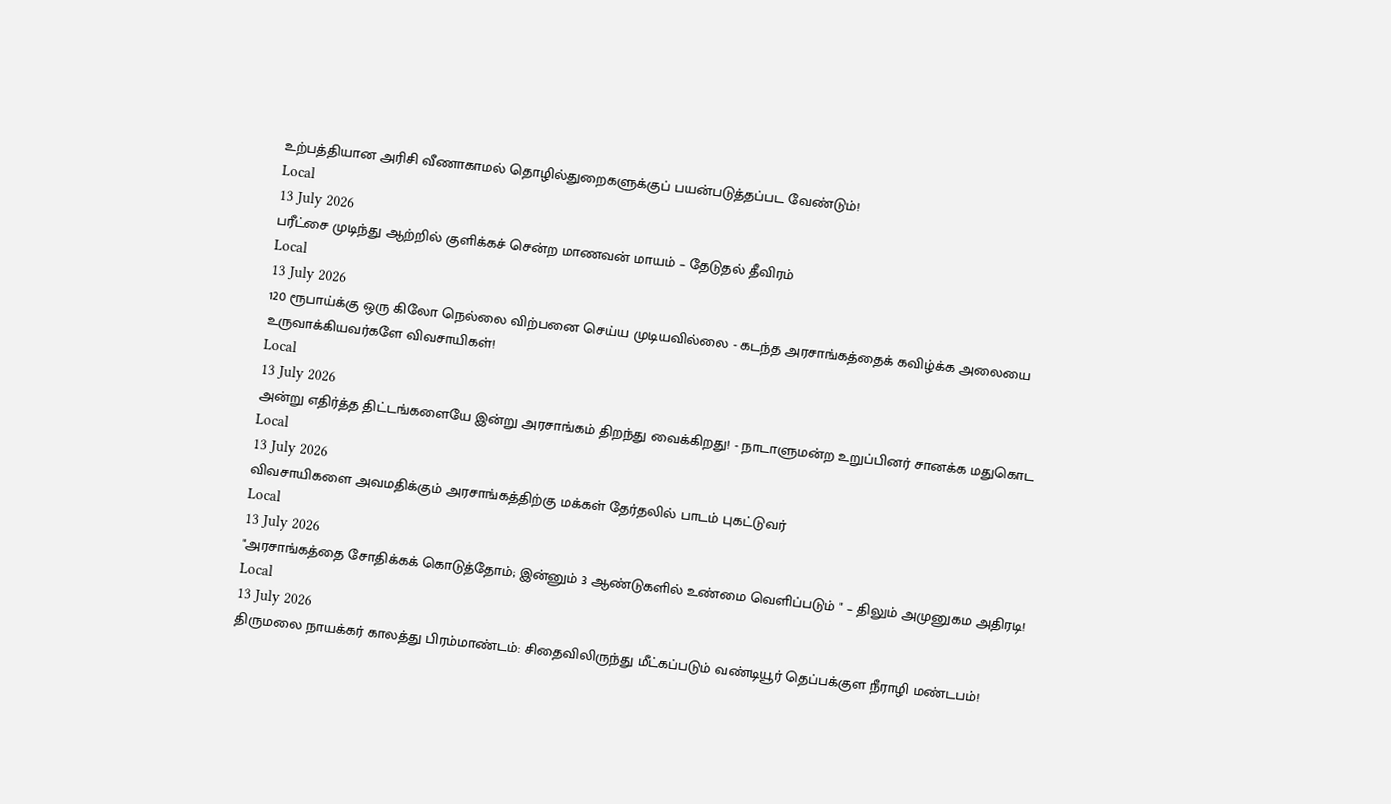உற்பத்தியான அரிசி வீணாகாமல் தொழில்துறைகளுக்குப் பயன்படுத்தப்பட வேண்டும்!
Local
13 July 2026
பரீட்சை முடிந்து ஆற்றில் குளிக்கச் சென்ற மாணவன் மாயம் – தேடுதல் தீவிரம்
Local
13 July 2026
120 ரூபாய்க்கு ஒரு கிலோ நெல்லை விற்பனை செய்ய முடியவில்லை - கடந்த அரசாங்கத்தைக் கவிழ்க்க அலையை உருவாக்கியவர்களே விவசாயிகள்!
Local
13 July 2026
அன்று எதிர்த்த திட்டங்களையே இன்று அரசாங்கம் திறந்து வைக்கிறது! - நாடாளுமன்ற உறுப்பினர் சானக்க மதுகொட
Local
13 July 2026
விவசாயிகளை அவமதிக்கும் அரசாங்கத்திற்கு மக்கள் தேர்தலில் பாடம் புகட்டுவர்
Local
13 July 2026
"அரசாங்கத்தை சோதிக்கக் கொடுத்தோம்; இன்னும் 3 ஆண்டுகளில் உண்மை வெளிப்படும் " – திலும் அமுனுகம அதிரடி!
Local
13 July 2026
திருமலை நாயக்கர் காலத்து பிரம்மாண்டம்: சிதைவிலிருந்து மீட்கப்படும் வண்டியூர் தெப்பக்குள நீராழி மண்டபம்!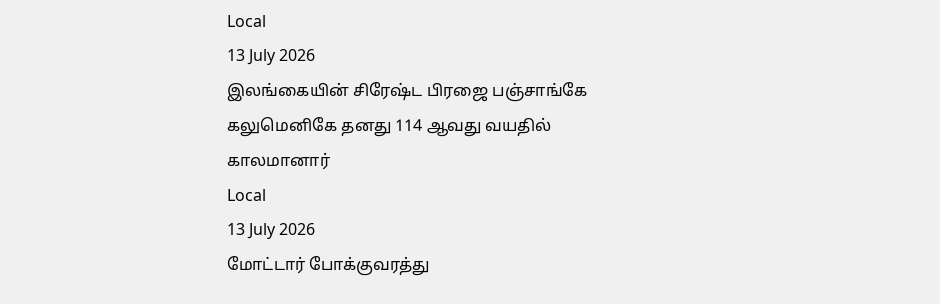Local
13 July 2026
இலங்கையின் சிரேஷ்ட பிரஜை பஞ்சாங்கே கலுமெனிகே தனது 114 ஆவது வயதில் காலமானார்
Local
13 July 2026
மோட்டார் போக்குவரத்து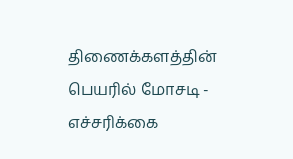திணைக்களத்தின் பெயரில் மோசடி - எச்சரிக்கை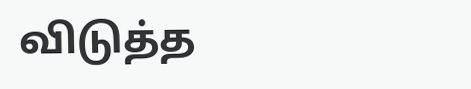விடுத்த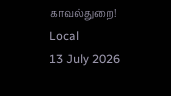காவல்துறை!
Local
13 July 2026